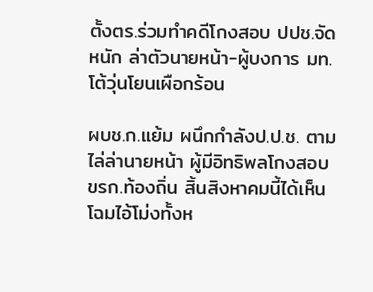ตั้งตร.ร่วมทำคดีโกงสอบ ปปช.จัดหนัก ล่าตัวนายหน้า-ผู้บงการ มท.โต้วุ่นโยนเผือกร้อน

ผบช.ก.แย้ม ผนึกกำลังป.ป.ช. ตามไล่ล่านายหน้า ผู้มีอิทธิพลโกงสอบขรก.ท้องถิ่น สิ้นสิงหาคมนี้ได้เห็นโฉมไอ้โม่งทั้งห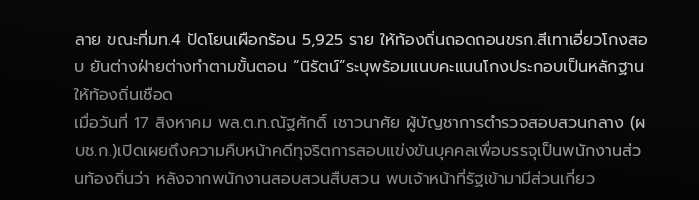ลาย ขณะที่มท.4 ปัดโยนเผือกร้อน 5,925 ราย ให้ท้องถิ่นถอดถอนขรก.สีเทาเอี่ยวโกงสอบ ยันต่างฝ่ายต่างทำตามขั้นตอน “นิรัตน์”ระบุพร้อมแนบคะแนนโกงประกอบเป็นหลักฐานให้ท้องถิ่นเชือด
เมื่อวันที่ 17 สิงหาคม พล.ต.ท.ณัฐศักดิ์ เชาวนาศัย ผู้บัญชาการตำรวจสอบสวนกลาง (ผบช.ก.)เปิดเผยถึงความคืบหน้าคดีทุจริตการสอบแข่งขันบุคคลเพื่อบรรจุเป็นพนักงานส่วนท้องถิ่นว่า หลังจากพนักงานสอบสวนสืบสวน พบเจ้าหน้าที่รัฐเข้ามามีส่วนเกี่ยว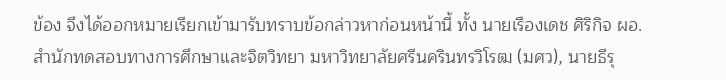ข้อง จึงได้ออกหมายเรียกเข้ามารับทราบข้อกล่าวหาก่อนหน้านี้ ทั้ง นายเรืองเดช ศิริกิจ ผอ.สำนักทดสอบทางการศึกษาและจิตวิทยา มหาวิทยาลัยศรีนครินทรวิโรฒ (มศว), นายธีรุ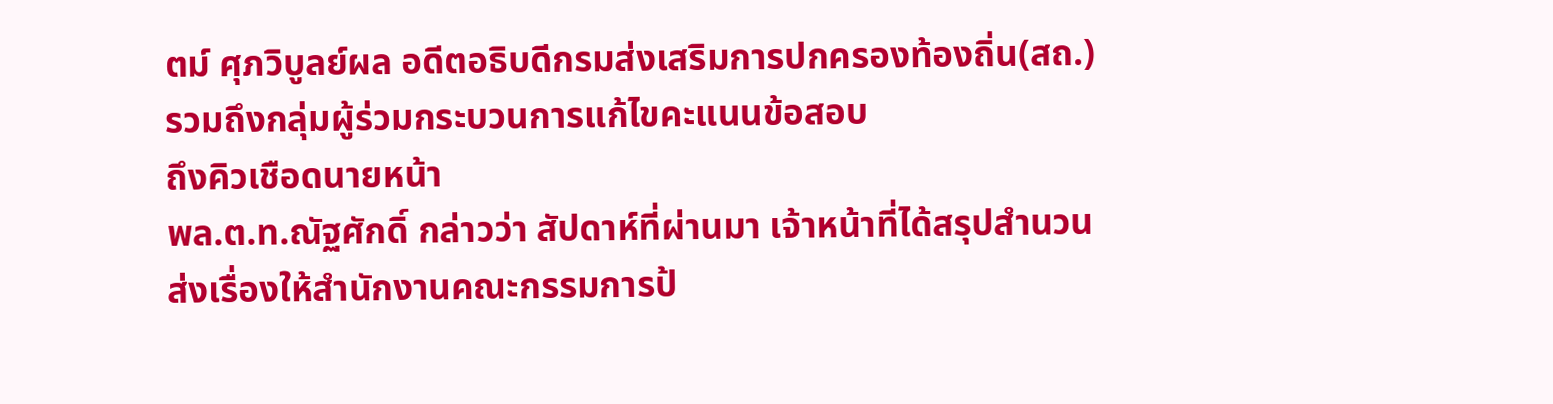ตม์ ศุภวิบูลย์ผล อดีตอธิบดีกรมส่งเสริมการปกครองท้องถิ่น(สถ.) รวมถึงกลุ่มผู้ร่วมกระบวนการแก้ไขคะแนนข้อสอบ
ถึงคิวเชือดนายหน้า
พล.ต.ท.ณัฐศักดิ์ กล่าวว่า สัปดาห์ที่ผ่านมา เจ้าหน้าที่ได้สรุปสำนวนส่งเรื่องให้สำนักงานคณะกรรมการป้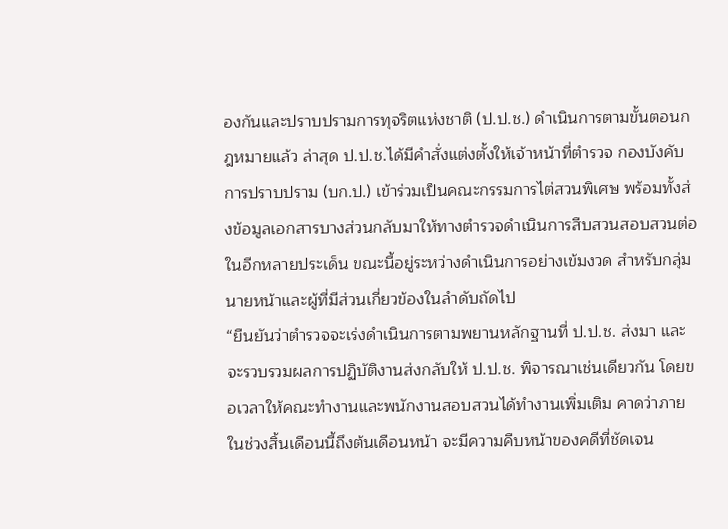องกันและปราบปรามการทุจริตแห่งชาติ (ป.ป.ช.) ดำเนินการตามขั้นตอนกฎหมายแล้ว ล่าสุด ป.ป.ช.ได้มีคำสั่งแต่งตั้งให้เจ้าหน้าที่ตำรวจ กองบังคับการปราบปราม (บก.ป.) เข้าร่วมเป็นคณะกรรมการไต่สวนพิเศษ พร้อมทั้งส่งข้อมูลเอกสารบางส่วนกลับมาให้ทางตำรวจดำเนินการสืบสวนสอบสวนต่อในอีกหลายประเด็น ขณะนี้อยู่ระหว่างดำเนินการอย่างเข้มงวด สำหรับกลุ่มนายหน้าและผู้ที่มีส่วนเกี่ยวข้องในลำดับถัดไป
“ยืนยันว่าตำรวจจะเร่งดำเนินการตามพยานหลักฐานที่ ป.ป.ช. ส่งมา และจะรวบรวมผลการปฏิบัติงานส่งกลับให้ ป.ป.ช. พิจารณาเช่นเดียวกัน โดยขอเวลาให้คณะทำงานและพนักงานสอบสวนได้ทำงานเพิ่มเติม คาดว่าภายในช่วงสิ้นเดือนนี้ถึงต้นเดือนหน้า จะมีความคืบหน้าของคดีที่ชัดเจน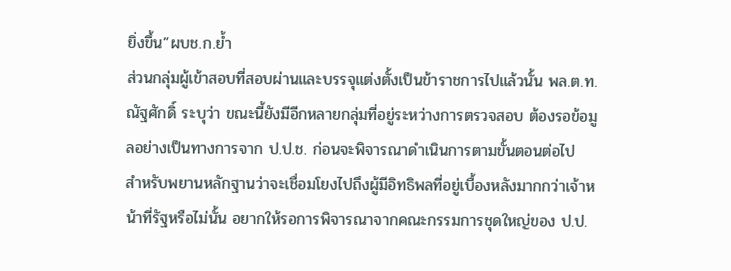ยิ่งขึ้น”ผบช.ก.ย้ำ
ส่วนกลุ่มผู้เข้าสอบที่สอบผ่านและบรรจุแต่งตั้งเป็นข้าราชการไปแล้วนั้น พล.ต.ท.ณัฐศักดิ์ ระบุว่า ขณะนี้ยังมีอีกหลายกลุ่มที่อยู่ระหว่างการตรวจสอบ ต้องรอข้อมูลอย่างเป็นทางการจาก ป.ป.ช. ก่อนจะพิจารณาดำเนินการตามขั้นตอนต่อไป
สำหรับพยานหลักฐานว่าจะเชื่อมโยงไปถึงผู้มีอิทธิพลที่อยู่เบื้องหลังมากกว่าเจ้าหน้าที่รัฐหรือไม่นั้น อยากให้รอการพิจารณาจากคณะกรรมการชุดใหญ่ของ ป.ป.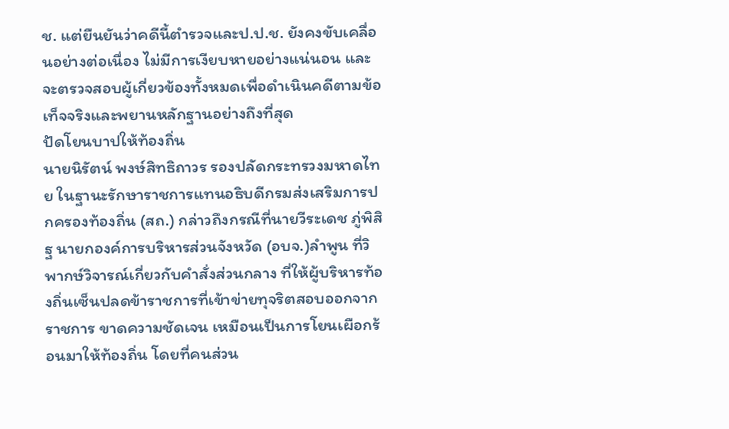ช. แต่ยืนยันว่าคดีนี้ตำรวจและป.ป.ช. ยังคงขับเคลื่อนอย่างต่อเนื่อง ไม่มีการเงียบหายอย่างแน่นอน และจะตรวจสอบผู้เกี่ยวข้องทั้งหมดเพื่อดำเนินคดีตามข้อเท็จจริงและพยานหลักฐานอย่างถึงที่สุด
ปัดโยนบาปให้ท้องถิ่น
นายนิรัตน์ พงษ์สิทธิถาวร รองปลัดกระทรวงมหาดไทย ในฐานะรักษาราชการแทนอธิบดีกรมส่งเสริมการปกครองท้องถิ่น (สถ.) กล่าวถึงกรณีที่นายวีระเดช ภู่พิสิฐ นายกองค์การบริหารส่วนจังหวัด (อบจ.)ลำพูน ที่วิพากษ์วิจารณ์เกี่ยวกับคำสั่งส่วนกลาง ที่ให้ผู้บริหารท้องถิ่นเซ็นปลดข้าราชการที่เข้าข่ายทุจริตสอบออกจากราชการ ขาดความชัดเจน เหมือนเป็นการโยนเผือกร้อนมาให้ท้องถิ่น โดยที่คนส่วน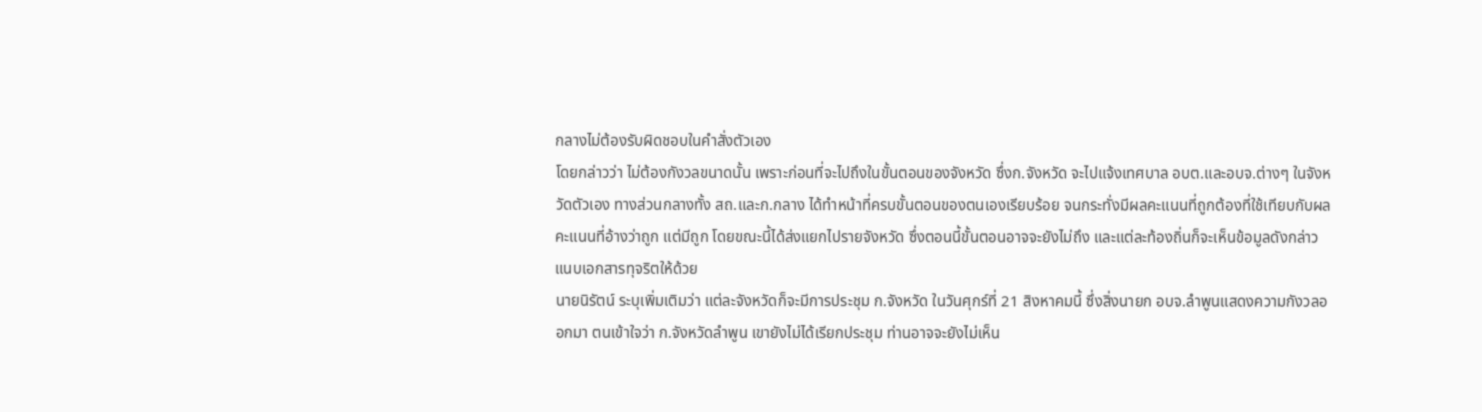กลางไม่ต้องรับผิดชอบในคำสั่งตัวเอง
โดยกล่าวว่า ไม่ต้องกังวลขนาดนั้น เพราะก่อนที่จะไปถึงในขั้นตอนของจังหวัด ซึ่งก.จังหวัด จะไปแจ้งเทศบาล อบต.และอบจ.ต่างๆ ในจังหวัดตัวเอง ทางส่วนกลางทั้ง สถ.และก.กลาง ได้ทำหน้าที่ครบขั้นตอนของตนเองเรียบร้อย จนกระทั่งมีผลคะแนนที่ถูกต้องที่ใช้เทียบกับผลคะแนนที่อ้างว่าถูก แต่มีถูก โดยขณะนี้ได้ส่งแยกไปรายจังหวัด ซึ่งตอนนี้ขั้นตอนอาจจะยังไม่ถึง และแต่ละท้องถิ่นก็จะเห็นข้อมูลดังกล่าว
แนบเอกสารทุจริตให้ด้วย
นายนิรัตน์ ระบุเพิ่มเติมว่า แต่ละจังหวัดก็จะมีการประชุม ก.จังหวัด ในวันศุกร์ที่ 21 สิงหาคมนี้ ซึ่งสิ่งนายก อบจ.ลำพูนแสดงความกังวลออกมา ตนเข้าใจว่า ก.จังหวัดลำพูน เขายังไม่ได้เรียกประชุม ท่านอาจจะยังไม่เห็น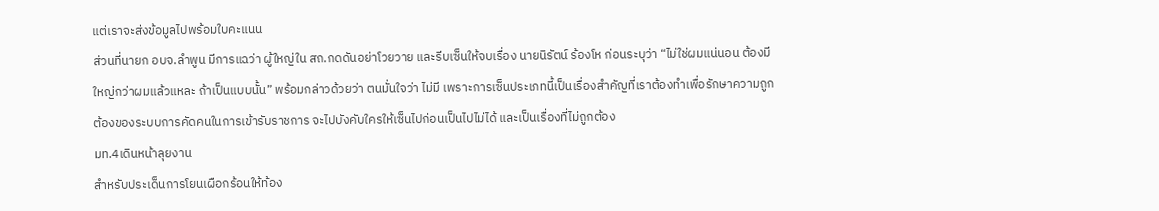แต่เราจะส่งข้อมูลไปพร้อมใบคะแนน
ส่วนที่นายก อบจ.ลำพูน มีการแฉว่า ผู้ใหญ่ใน สถ.กดดันอย่าโวยวาย และรีบเซ็นให้จบเรื่อง นายนิรัตน์ ร้องโห ก่อนระบุว่า “ไม่ใช่ผมแน่นอน ต้องมีใหญ่กว่าผมแล้วแหละ ถ้าเป็นแบบนั้น” พร้อมกล่าวด้วยว่า ตนมั่นใจว่า ไม่มี เพราะการเซ็นประเภทนี้เป็นเรื่องสำคัญที่เราต้องทำเพื่อรักษาความถูกต้องของระบบการคัดคนในการเข้ารับราชการ จะไปบังคับใครให้เซ็นไปก่อนเป็นไปไม่ได้ และเป็นเรื่องที่ไม่ถูกต้อง
มท.4เดินหน้าลุยงาน
สำหรับประเด็นการโยนเผือกร้อนให้ท้อง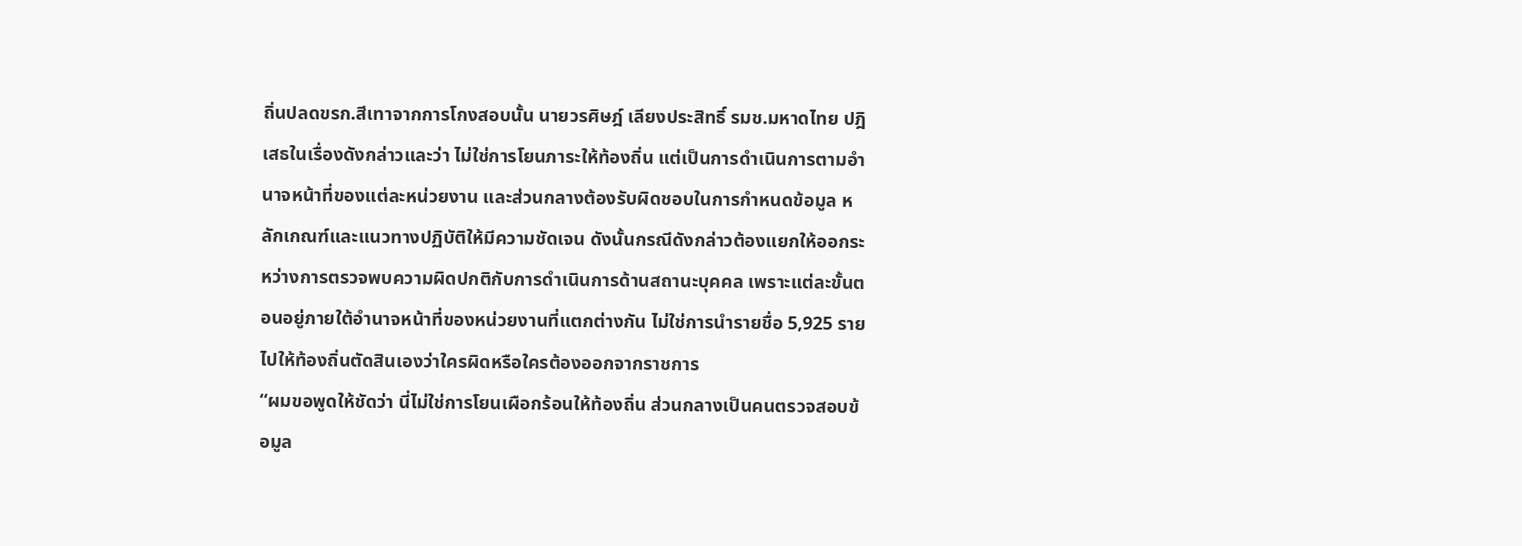ถิ่นปลดขรก.สีเทาจากการโกงสอบนั้น นายวรศิษฎ์ เลียงประสิทธิ์ รมช.มหาดไทย ปฎิเสธในเรื่องดังกล่าวและว่า ไม่ใช่การโยนภาระให้ท้องถิ่น แต่เป็นการดำเนินการตามอำนาจหน้าที่ของแต่ละหน่วยงาน และส่วนกลางต้องรับผิดชอบในการกำหนดข้อมูล หลักเกณฑ์และแนวทางปฏิบัติให้มีความชัดเจน ดังนั้นกรณีดังกล่าวต้องแยกให้ออกระหว่างการตรวจพบความผิดปกติกับการดำเนินการด้านสถานะบุคคล เพราะแต่ละขั้นตอนอยู่ภายใต้อำนาจหน้าที่ของหน่วยงานที่แตกต่างกัน ไม่ใช่การนำรายชื่อ 5,925 รายไปให้ท้องถิ่นตัดสินเองว่าใครผิดหรือใครต้องออกจากราชการ
“ผมขอพูดให้ชัดว่า นี่ไม่ใช่การโยนเผือกร้อนให้ท้องถิ่น ส่วนกลางเป็นคนตรวจสอบข้อมูล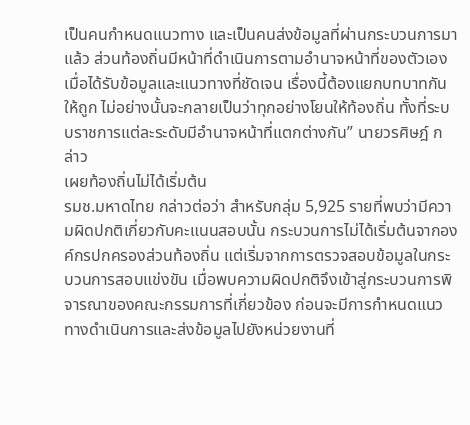เป็นคนกำหนดแนวทาง และเป็นคนส่งข้อมูลที่ผ่านกระบวนการมาแล้ว ส่วนท้องถิ่นมีหน้าที่ดำเนินการตามอำนาจหน้าที่ของตัวเองเมื่อได้รับข้อมูลและแนวทางที่ชัดเจน เรื่องนี้ต้องแยกบทบาทกันให้ถูก ไม่อย่างนั้นจะกลายเป็นว่าทุกอย่างโยนให้ท้องถิ่น ทั้งที่ระบบราชการแต่ละระดับมีอำนาจหน้าที่แตกต่างกัน” นายวรศิษฎ์ กล่าว
เผยท้องถิ่นไม่ได้เริ่มต้น
รมช.มหาดไทย กล่าวต่อว่า สำหรับกลุ่ม 5,925 รายที่พบว่ามีความผิดปกติเกี่ยวกับคะแนนสอบนั้น กระบวนการไม่ได้เริ่มต้นจากองค์กรปกครองส่วนท้องถิ่น แต่เริ่มจากการตรวจสอบข้อมูลในกระบวนการสอบแข่งขัน เมื่อพบความผิดปกติจึงเข้าสู่กระบวนการพิจารณาของคณะกรรมการที่เกี่ยวข้อง ก่อนจะมีการกำหนดแนวทางดำเนินการและส่งข้อมูลไปยังหน่วยงานที่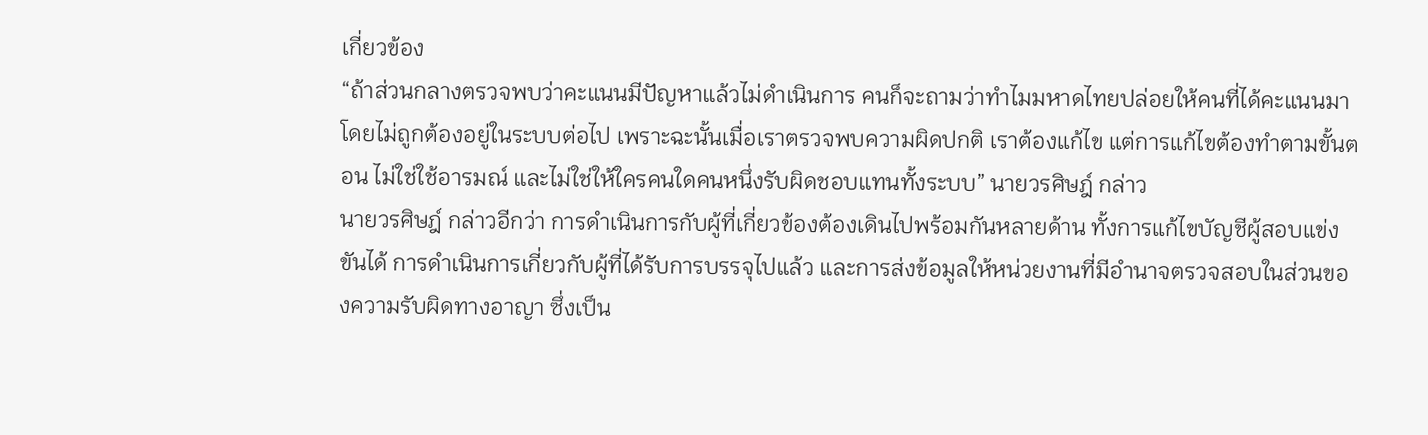เกี่ยวข้อง
“ถ้าส่วนกลางตรวจพบว่าคะแนนมีปัญหาแล้วไม่ดำเนินการ คนก็จะถามว่าทำไมมหาดไทยปล่อยให้คนที่ได้คะแนนมาโดยไม่ถูกต้องอยู่ในระบบต่อไป เพราะฉะนั้นเมื่อเราตรวจพบความผิดปกติ เราต้องแก้ไข แต่การแก้ไขต้องทำตามขั้นตอน ไม่ใช่ใช้อารมณ์ และไม่ใช่ให้ใครคนใดคนหนึ่งรับผิดชอบแทนทั้งระบบ” นายวรศิษฎ์ กล่าว
นายวรศิษฎ์ กล่าวอีกว่า การดำเนินการกับผู้ที่เกี่ยวข้องต้องเดินไปพร้อมกันหลายด้าน ทั้งการแก้ไขบัญชีผู้สอบแข่งขันได้ การดำเนินการเกี่ยวกับผู้ที่ได้รับการบรรจุไปแล้ว และการส่งข้อมูลให้หน่วยงานที่มีอำนาจตรวจสอบในส่วนของความรับผิดทางอาญา ซึ่งเป็น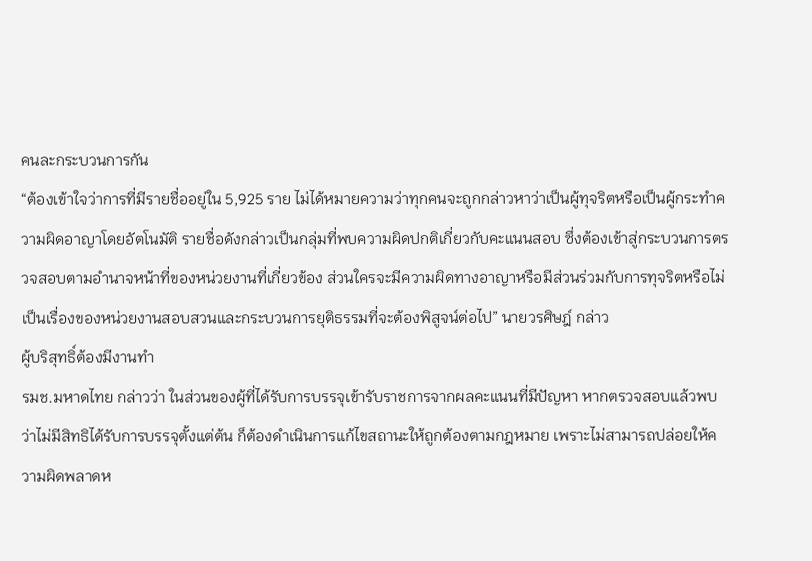คนละกระบวนการกัน
“ต้องเข้าใจว่าการที่มีรายชื่ออยู่ใน 5,925 ราย ไม่ได้หมายความว่าทุกคนจะถูกกล่าวหาว่าเป็นผู้ทุจริตหรือเป็นผู้กระทำความผิดอาญาโดยอัตโนมัติ รายชื่อดังกล่าวเป็นกลุ่มที่พบความผิดปกติเกี่ยวกับคะแนนสอบ ซึ่งต้องเข้าสู่กระบวนการตรวจสอบตามอำนาจหน้าที่ของหน่วยงานที่เกี่ยวข้อง ส่วนใครจะมีความผิดทางอาญาหรือมีส่วนร่วมกับการทุจริตหรือไม่ เป็นเรื่องของหน่วยงานสอบสวนและกระบวนการยุติธรรมที่จะต้องพิสูจน์ต่อไป” นายวรศิษฎ์ กล่าว
ผู้บริสุทธิ์ต้องมีงานทำ
รมช.มหาดไทย กล่าวว่า ในส่วนของผู้ที่ได้รับการบรรจุเข้ารับราชการจากผลคะแนนที่มีปัญหา หากตรวจสอบแล้วพบว่าไม่มีสิทธิได้รับการบรรจุตั้งแต่ต้น ก็ต้องดำเนินการแก้ไขสถานะให้ถูกต้องตามกฎหมาย เพราะไม่สามารถปล่อยให้ความผิดพลาดห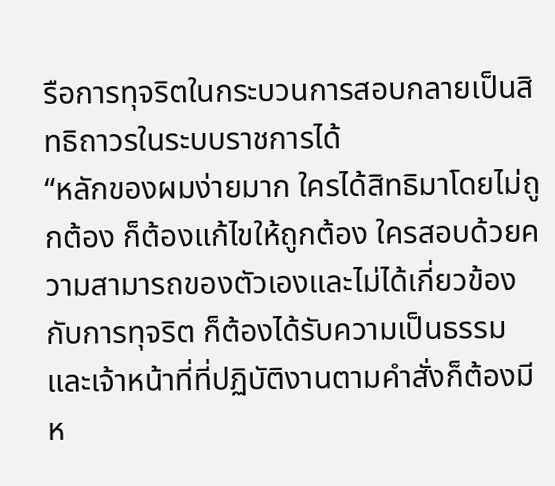รือการทุจริตในกระบวนการสอบกลายเป็นสิทธิถาวรในระบบราชการได้
“หลักของผมง่ายมาก ใครได้สิทธิมาโดยไม่ถูกต้อง ก็ต้องแก้ไขให้ถูกต้อง ใครสอบด้วยความสามารถของตัวเองและไม่ได้เกี่ยวข้องกับการทุจริต ก็ต้องได้รับความเป็นธรรม และเจ้าหน้าที่ที่ปฏิบัติงานตามคำสั่งก็ต้องมีห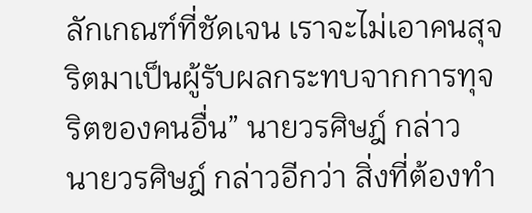ลักเกณฑ์ที่ชัดเจน เราจะไม่เอาคนสุจริตมาเป็นผู้รับผลกระทบจากการทุจริตของคนอื่น” นายวรศิษฎ์ กล่าว
นายวรศิษฎ์ กล่าวอีกว่า สิ่งที่ต้องทำ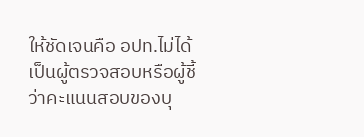ให้ชัดเจนคือ อปท.ไม่ได้เป็นผู้ตรวจสอบหรือผู้ชี้ว่าคะแนนสอบของบุ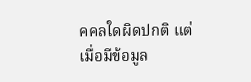คคลใดผิดปกติ แต่เมื่อมีข้อมูล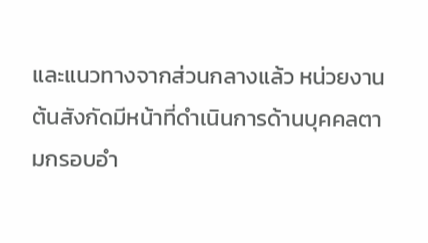และแนวทางจากส่วนกลางแล้ว หน่วยงานต้นสังกัดมีหน้าที่ดำเนินการด้านบุคคลตามกรอบอำ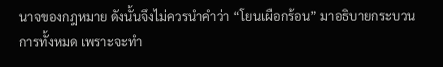นาจของกฎหมาย ดังนั้นจึงไม่ควรนำคำว่า “โยนเผือกร้อน” มาอธิบายกระบวนการทั้งหมด เพราะจะทำ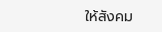ให้สังคม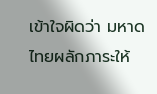เข้าใจผิดว่า มหาดไทยผลักภาระให้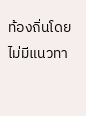ท้องถิ่นโดยไม่มีแนวทา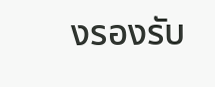งรองรับ